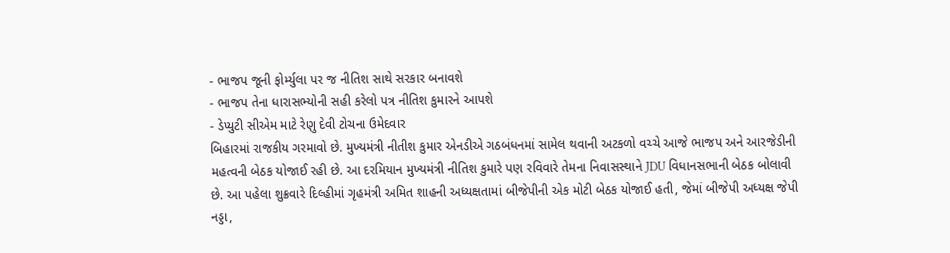- ભાજપ જૂની ફોર્મ્યુલા પર જ નીતિશ સાથે સરકાર બનાવશે
- ભાજપ તેના ધારાસભ્યોની સહી કરેલો પત્ર નીતિશ કુમારને આપશે
- ડેપ્યુટી સીએમ માટે રેણુ દેવી ટોચના ઉમેદવાર
બિહારમાં રાજકીય ગરમાવો છે. મુખ્યમંત્રી નીતીશ કુમાર એનડીએ ગઠબંધનમાં સામેલ થવાની અટકળો વચ્ચે આજે ભાજપ અને આરજેડીની મહત્વની બેઠક યોજાઈ રહી છે. આ દરમિયાન મુખ્યમંત્રી નીતિશ કુમારે પણ રવિવારે તેમના નિવાસસ્થાને JDU વિધાનસભાની બેઠક બોલાવી છે. આ પહેલા શુક્રવારે દિલ્હીમાં ગૃહમંત્રી અમિત શાહની અધ્યક્ષતામાં બીજેપીની એક મોટી બેઠક યોજાઈ હતી, જેમાં બીજેપી અધ્યક્ષ જેપી નડ્ડા,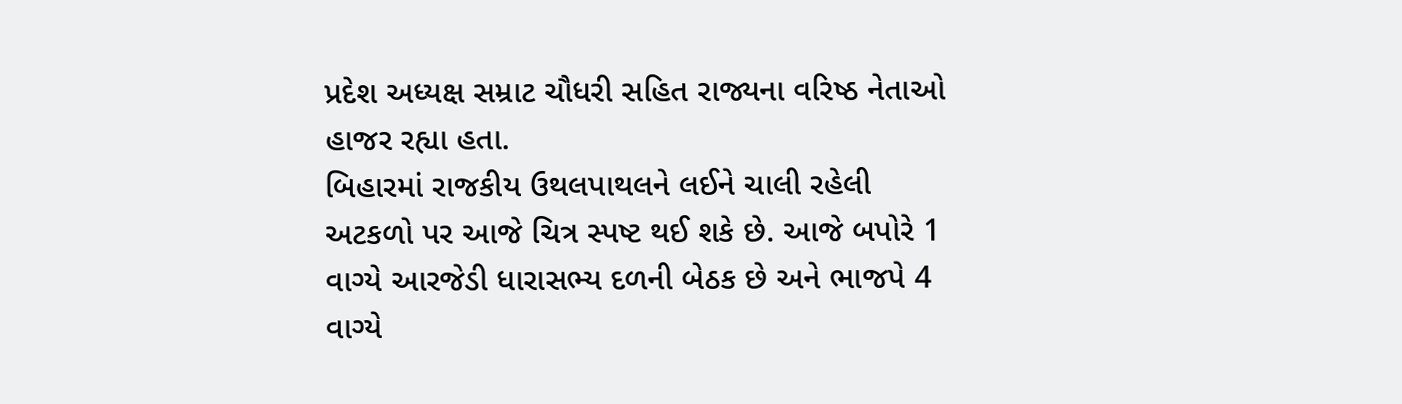પ્રદેશ અધ્યક્ષ સમ્રાટ ચૌધરી સહિત રાજ્યના વરિષ્ઠ નેતાઓ હાજર રહ્યા હતા.
બિહારમાં રાજકીય ઉથલપાથલને લઈને ચાલી રહેલી અટકળો પર આજે ચિત્ર સ્પષ્ટ થઈ શકે છે. આજે બપોરે 1 વાગ્યે આરજેડી ધારાસભ્ય દળની બેઠક છે અને ભાજપે 4 વાગ્યે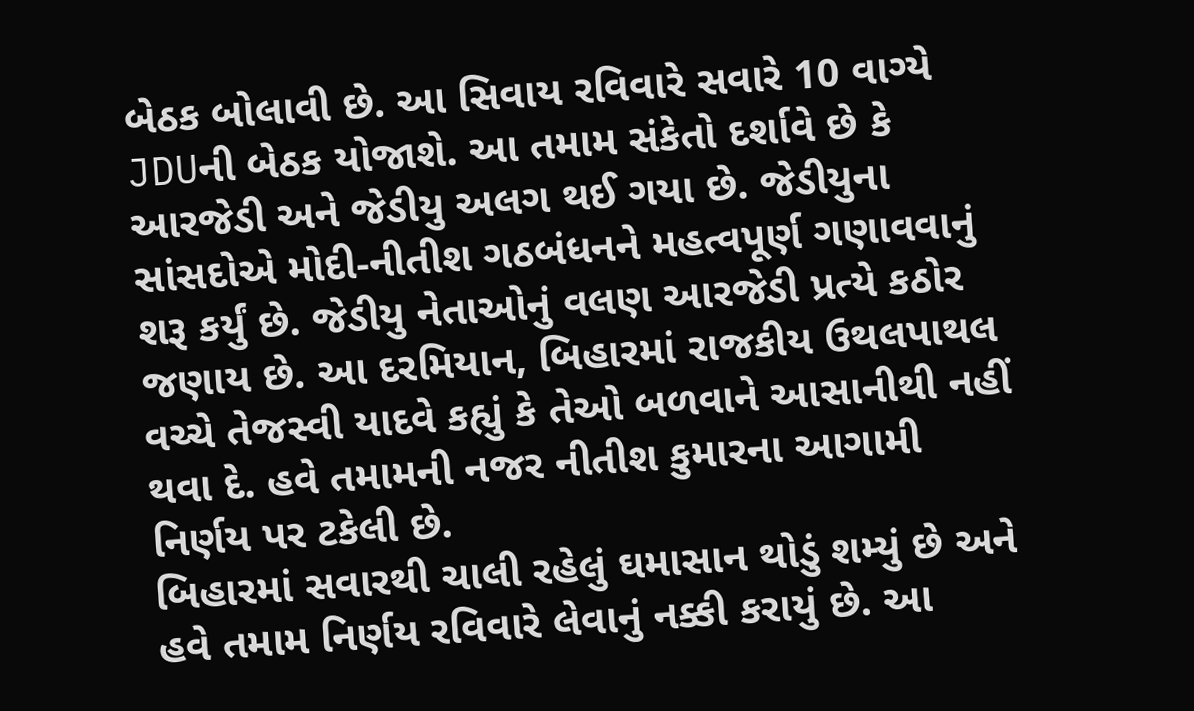બેઠક બોલાવી છે. આ સિવાય રવિવારે સવારે 10 વાગ્યે JDUની બેઠક યોજાશે. આ તમામ સંકેતો દર્શાવે છે કે આરજેડી અને જેડીયુ અલગ થઈ ગયા છે. જેડીયુના સાંસદોએ મોદી-નીતીશ ગઠબંધનને મહત્વપૂર્ણ ગણાવવાનું શરૂ કર્યું છે. જેડીયુ નેતાઓનું વલણ આરજેડી પ્રત્યે કઠોર જણાય છે. આ દરમિયાન, બિહારમાં રાજકીય ઉથલપાથલ વચ્ચે તેજસ્વી યાદવે કહ્યું કે તેઓ બળવાને આસાનીથી નહીં થવા દે. હવે તમામની નજર નીતીશ કુમારના આગામી નિર્ણય પર ટકેલી છે.
બિહારમાં સવારથી ચાલી રહેલું ઘમાસાન થોડું શમ્યું છે અને હવે તમામ નિર્ણય રવિવારે લેવાનું નક્કી કરાયું છે. આ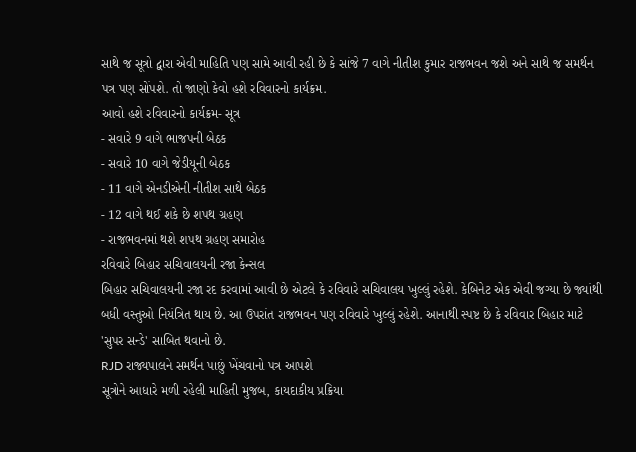સાથે જ સૂત્રો દ્વારા એવી માહિતિ પણ સામે આવી રહી છે કે સાંજે 7 વાગે નીતીશ કુમાર રાજભવન જશે અને સાથે જ સમર્થન પત્ર પણ સોંપશે. તો જાણો કેવો હશે રવિવારનો કાર્યક્રમ.
આવો હશે રવિવારનો કાર્યક્રમ- સૂત્ર
- સવારે 9 વાગે ભાજપની બેઠક
- સવારે 10 વાગે જેડીયૂની બેઠક
- 11 વાગે એનડીએની નીતીશ સાથે બેઠક
- 12 વાગે થઈ શકે છે શપથ ગ્રહણ
- રાજભવનમાં થશે શપથ ગ્રહણ સમારોહ
રવિવારે બિહાર સચિવાલયની રજા કેન્સલ
બિહાર સચિવાલયની રજા રદ કરવામાં આવી છે એટલે કે રવિવારે સચિવાલય ખુલ્લું રહેશે. કેબિનેટ એક એવી જગ્યા છે જ્યાંથી બધી વસ્તુઓ નિયંત્રિત થાય છે. આ ઉપરાંત રાજભવન પણ રવિવારે ખુલ્લું રહેશે. આનાથી સ્પષ્ટ છે કે રવિવાર બિહાર માટે 'સુપર સન્ડે' સાબિત થવાનો છે.
RJD રાજ્યપાલને સમર્થન પાછું ખેંચવાનો પત્ર આપશે
સૂત્રોને આધારે મળી રહેલી માહિતી મુજબ, કાયદાકીય પ્રક્રિયા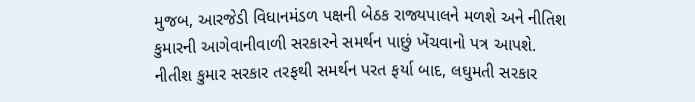મુજબ, આરજેડી વિધાનમંડળ પક્ષની બેઠક રાજ્યપાલને મળશે અને નીતિશ કુમારની આગેવાનીવાળી સરકારને સમર્થન પાછું ખેંચવાનો પત્ર આપશે. નીતીશ કુમાર સરકાર તરફથી સમર્થન પરત ફર્યા બાદ, લઘુમતી સરકાર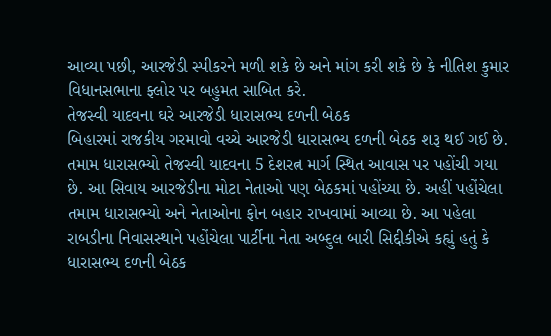આવ્યા પછી, આરજેડી સ્પીકરને મળી શકે છે અને માંગ કરી શકે છે કે નીતિશ કુમાર વિધાનસભાના ફ્લોર પર બહુમત સાબિત કરે.
તેજસ્વી યાદવના ઘરે આરજેડી ધારાસભ્ય દળની બેઠક
બિહારમાં રાજકીય ગરમાવો વચ્ચે આરજેડી ધારાસભ્ય દળની બેઠક શરૂ થઈ ગઈ છે. તમામ ધારાસભ્યો તેજસ્વી યાદવના 5 દેશરત્ન માર્ગ સ્થિત આવાસ પર પહોંચી ગયા છે. આ સિવાય આરજેડીના મોટા નેતાઓ પણ બેઠકમાં પહોંચ્યા છે. અહીં પહોંચેલા તમામ ધારાસભ્યો અને નેતાઓના ફોન બહાર રાખવામાં આવ્યા છે. આ પહેલા રાબડીના નિવાસસ્થાને પહોંચેલા પાર્ટીના નેતા અબ્દુલ બારી સિદ્દીકીએ કહ્યું હતું કે ધારાસભ્ય દળની બેઠક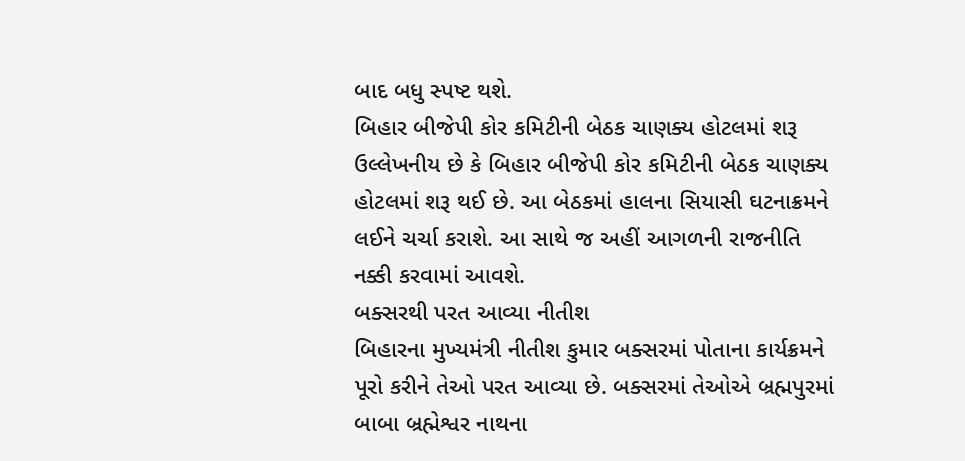બાદ બધુ સ્પષ્ટ થશે.
બિહાર બીજેપી કોર કમિટીની બેઠક ચાણક્ય હોટલમાં શરૂ
ઉલ્લેખનીય છે કે બિહાર બીજેપી કોર કમિટીની બેઠક ચાણક્ય હોટલમાં શરૂ થઈ છે. આ બેઠકમાં હાલના સિયાસી ઘટનાક્રમને લઈને ચર્ચા કરાશે. આ સાથે જ અહીં આગળની રાજનીતિ નક્કી કરવામાં આવશે.
બક્સરથી પરત આવ્યા નીતીશ
બિહારના મુખ્યમંત્રી નીતીશ કુમાર બક્સરમાં પોતાના કાર્યક્રમને પૂરો કરીને તેઓ પરત આવ્યા છે. બક્સરમાં તેઓએ બ્રહ્મપુરમાં બાબા બ્રહ્મેશ્વર નાથના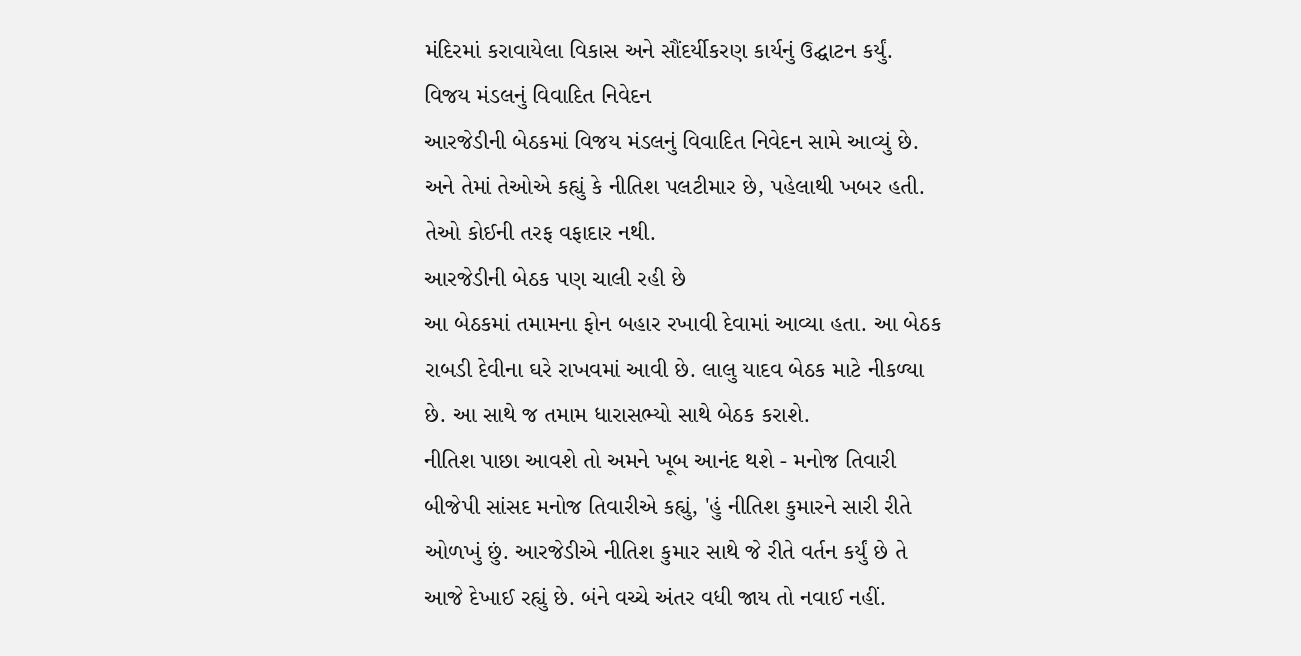મંદિરમાં કરાવાયેલા વિકાસ અને સૌંદર્યીકરણ કાર્યનું ઉદ્ઘાટન કર્યું.
વિજય મંડલનું વિવાદિત નિવેદન
આરજેડીની બેઠકમાં વિજય મંડલનું વિવાદિત નિવેદન સામે આવ્યું છે. અને તેમાં તેઓએ કહ્યું કે નીતિશ પલટીમાર છે, પહેલાથી ખબર હતી. તેઓ કોઈની તરફ વફાદાર નથી.
આરજેડીની બેઠક પણ ચાલી રહી છે
આ બેઠકમાં તમામના ફોન બહાર રખાવી દેવામાં આવ્યા હતા. આ બેઠક રાબડી દેવીના ઘરે રાખવમાં આવી છે. લાલુ યાદવ બેઠક માટે નીકળ્યા છે. આ સાથે જ તમામ ધારાસભ્યો સાથે બેઠક કરાશે.
નીતિશ પાછા આવશે તો અમને ખૂબ આનંદ થશે - મનોજ તિવારી
બીજેપી સાંસદ મનોજ તિવારીએ કહ્યું, 'હું નીતિશ કુમારને સારી રીતે ઓળખું છું. આરજેડીએ નીતિશ કુમાર સાથે જે રીતે વર્તન કર્યું છે તે આજે દેખાઈ રહ્યું છે. બંને વચ્ચે અંતર વધી જાય તો નવાઈ નહીં.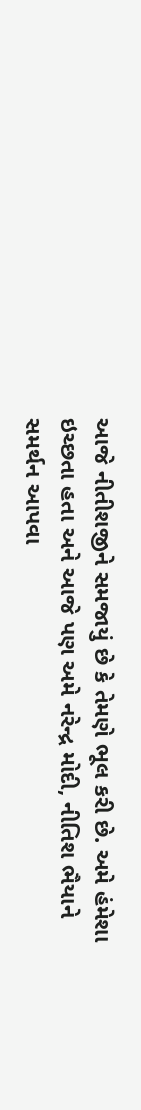આજે નીતીશજીને સમજાયું છે કે તેમણે ભૂલ કરી છે. અમે હંમેશા ઇચ્છતા હતા અને આજે પણ અમે નરેન્દ્ર મોદી, નીતિશ ભૈયાને સમર્થન આપવા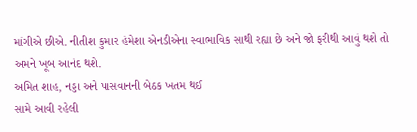માંગીએ છીએ. નીતીશ કુમાર હંમેશા એનડીએના સ્વાભાવિક સાથી રહ્યા છે અને જો ફરીથી આવું થશે તો અમને ખૂબ આનંદ થશે.
અમિત શાહ, નડ્ડા અને પાસવાનની બેઠક ખતમ થઈ
સામે આવી રહેલી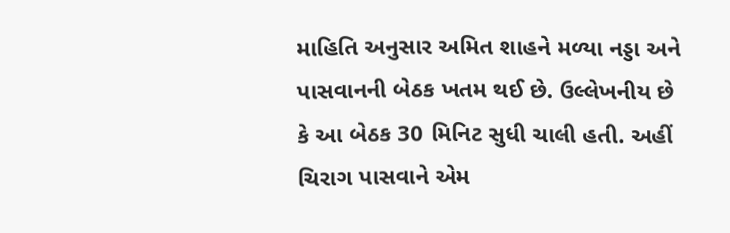માહિતિ અનુસાર અમિત શાહને મળ્યા નડ્ડા અને પાસવાનની બેઠક ખતમ થઈ છે. ઉલ્લેખનીય છે કે આ બેઠક 30 મિનિટ સુધી ચાલી હતી. અહીં ચિરાગ પાસવાને એમ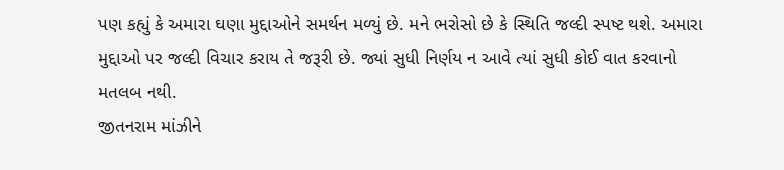પણ કહ્યું કે અમારા ઘણા મુદ્દાઓને સમર્થન મળ્યું છે. મને ભરોસો છે કે સ્થિતિ જલ્દી સ્પષ્ટ થશે. અમારા મુદ્દાઓ પર જલ્દી વિચાર કરાય તે જરૂરી છે. જ્યાં સુધી નિર્ણય ન આવે ત્યાં સુધી કોઈ વાત કરવાનો મતલબ નથી.
જીતનરામ માંઝીને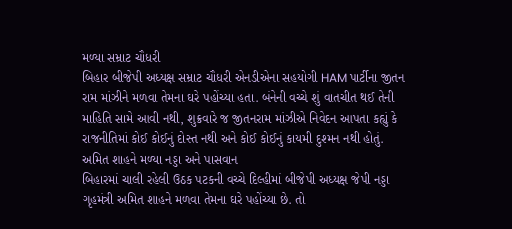મળ્યા સમ્રાટ ચૌધરી
બિહાર બીજેપી અધ્યક્ષ સમ્રાટ ચૌધરી એનડીએના સહયોગી HAM પાર્ટીના જીતન રામ માંઝીને મળવા તેમના ઘરે પહોંચ્યા હતા. બંનેની વચ્ચે શું વાતચીત થઈ તેની માહિતિ સામે આવી નથી, શુક્રવારે જ જીતનરામ માંઝીએ નિવેદન આપતા કહ્યું કે રાજનીતિમાં કોઈ કોઈનું દોસ્ત નથી અને કોઈ કોઈનું કાયમી દુશ્મન નથી હોતું.
અમિત શાહને મળ્યા નડ્ડા અને પાસવાન
બિહારમાં ચાલી રહેલી ઉઠક પટકની વચ્ચે દિલ્હીમાં બીજેપી અધ્યક્ષ જેપી નડ્ડા ગૃહમંત્રી અમિત શાહને મળવા તેમના ઘરે પહોંચ્યા છે. તો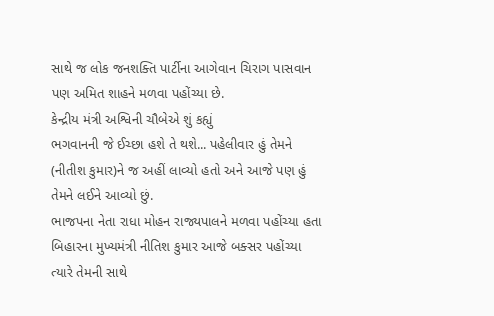સાથે જ લોક જનશક્તિ પાર્ટીના આગેવાન ચિરાગ પાસવાન પણ અમિત શાહને મળવા પહોંચ્યા છે.
કેન્દ્રીય મંત્રી અશ્વિની ચૌબેએ શું કહ્યું
ભગવાનની જે ઈચ્છા હશે તે થશે... પહેલીવાર હું તેમને (નીતીશ કુમાર)ને જ અહીં લાવ્યો હતો અને આજે પણ હું તેમને લઈને આવ્યો છું.
ભાજપના નેતા રાધા મોહન રાજ્યપાલને મળવા પહોંચ્યા હતા
બિહારના મુખ્યમંત્રી નીતિશ કુમાર આજે બક્સર પહોંચ્યા ત્યારે તેમની સાથે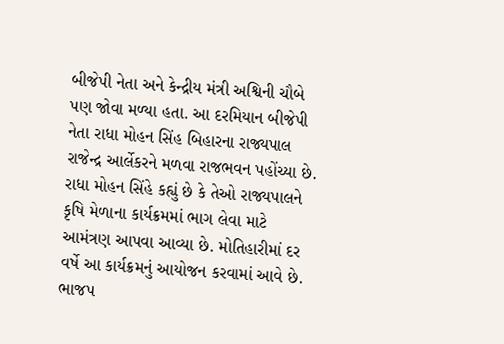બીજેપી નેતા અને કેન્દ્રીય મંત્રી અશ્વિની ચૌબે પણ જોવા મળ્યા હતા. આ દરમિયાન બીજેપી નેતા રાધા મોહન સિંહ બિહારના રાજ્યપાલ રાજેન્દ્ર આર્લેકરને મળવા રાજભવન પહોંચ્યા છે. રાધા મોહન સિંહે કહ્યું છે કે તેઓ રાજ્યપાલને કૃષિ મેળાના કાર્યક્રમમાં ભાગ લેવા માટે આમંત્રણ આપવા આવ્યા છે. મોતિહારીમાં દર વર્ષે આ કાર્યક્રમનું આયોજન કરવામાં આવે છે.
ભાજપ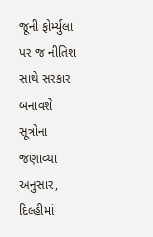જૂની ફોર્મ્યુલા પર જ નીતિશ સાથે સરકાર બનાવશે
સૂત્રોના જણાવ્યા અનુસાર, દિલ્હીમાં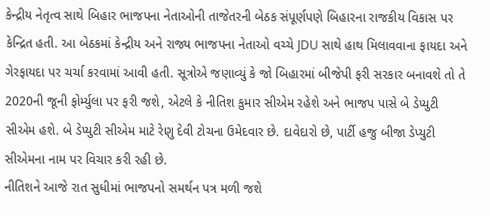કેન્દ્રીય નેતૃત્વ સાથે બિહાર ભાજપના નેતાઓની તાજેતરની બેઠક સંપૂર્ણપણે બિહારના રાજકીય વિકાસ પર કેન્દ્રિત હતી. આ બેઠકમાં કેન્દ્રીય અને રાજ્ય ભાજપના નેતાઓ વચ્ચે JDU સાથે હાથ મિલાવવાના ફાયદા અને ગેરફાયદા પર ચર્ચા કરવામાં આવી હતી. સૂત્રોએ જણાવ્યું કે જો બિહારમાં બીજેપી ફરી સરકાર બનાવશે તો તે 2020ની જૂની ફોર્મ્યુલા પર ફરી જશે, એટલે કે નીતિશ કુમાર સીએમ રહેશે અને ભાજપ પાસે બે ડેપ્યુટી સીએમ હશે. બે ડેપ્યુટી સીએમ માટે રેણુ દેવી ટોચના ઉમેદવાર છે. દાવેદારો છે, પાર્ટી હજુ બીજા ડેપ્યુટી સીએમના નામ પર વિચાર કરી રહી છે.
નીતિશને આજે રાત સુધીમાં ભાજપનો સમર્થન પત્ર મળી જશે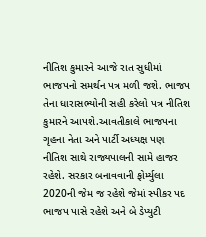નીતિશ કુમારને આજે રાત સુધીમાં ભાજપનો સમર્થન પત્ર મળી જશે. ભાજપ તેના ધારાસભ્યોની સહી કરેલો પત્ર નીતિશ કુમારને આપશે.આવતીકાલે ભાજપના ગૃહના નેતા અને પાર્ટી અધ્યક્ષ પણ નીતિશ સાથે રાજ્યપાલની સામે હાજર રહેશે. સરકાર બનાવવાની ફોર્મ્યુલા 2020ની જેમ જ રહેશે જેમાં સ્પીકર પદ ભાજપ પાસે રહેશે અને બે ડેપ્યુટી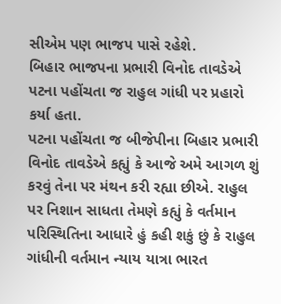સીએમ પણ ભાજપ પાસે રહેશે.
બિહાર ભાજપના પ્રભારી વિનોદ તાવડેએ પટના પહોંચતા જ રાહુલ ગાંધી પર પ્રહારો કર્યા હતા.
પટના પહોંચતા જ બીજેપીના બિહાર પ્રભારી વિનોદ તાવડેએ કહ્યું કે આજે અમે આગળ શું કરવું તેના પર મંથન કરી રહ્યા છીએ. રાહુલ પર નિશાન સાધતા તેમણે કહ્યું કે વર્તમાન પરિસ્થિતિના આધારે હું કહી શકું છું કે રાહુલ ગાંધીની વર્તમાન ન્યાય યાત્રા ભારત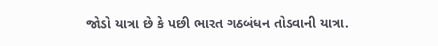જોડો યાત્રા છે કે પછી ભારત ગઠબંધન તોડવાની યાત્રા.